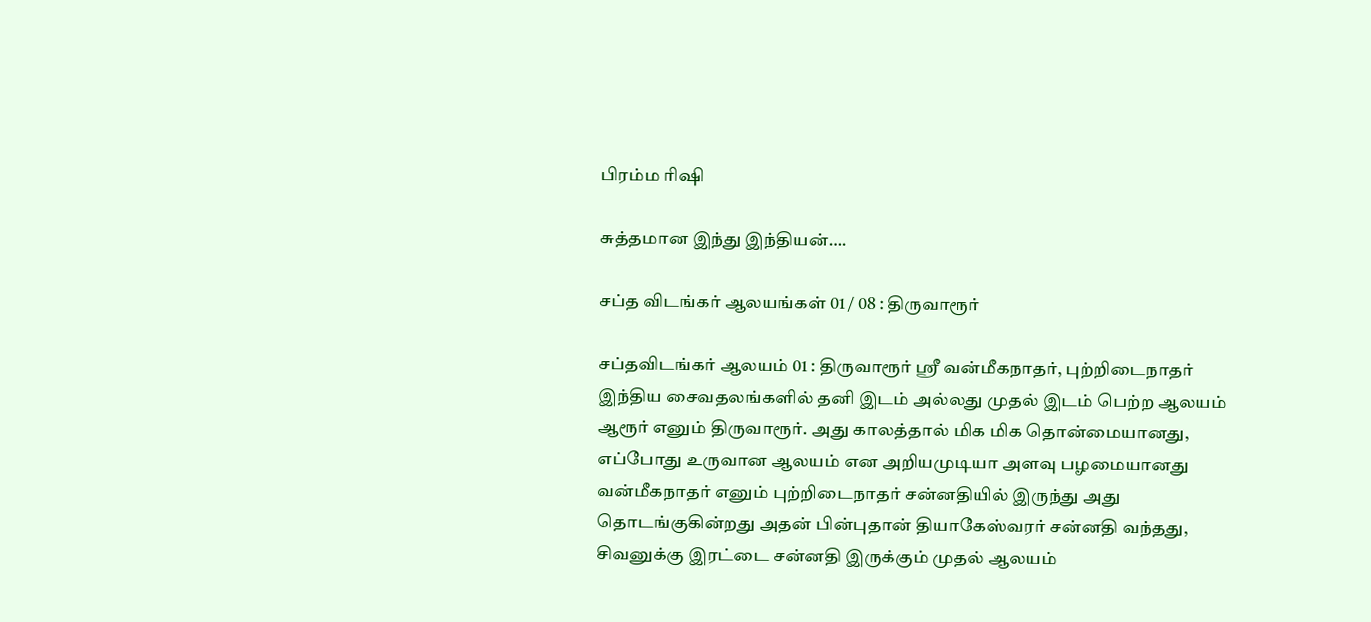பிரம்ம ரிஷி

சுத்தமான இந்து இந்தியன்….

சப்த விடங்கர் ஆலயங்கள் 01 / 08 : திருவாரூர்

சப்தவிடங்கர் ஆலயம் 01 : திருவாரூர் ஸ்ரீ வன்மீகநாதர், புற்றிடைநாதர் இந்திய சைவதலங்களில் தனி இடம் அல்லது முதல் இடம் பெற்ற ஆலயம் ஆரூர் எனும் திருவாரூர். அது காலத்தால் மிக மிக தொன்மையானது, எப்போது உருவான ஆலயம் என அறியமுடியா அளவு பழமையானது வன்மீகநாதர் எனும் புற்றிடைநாதர் சன்னதியில் இருந்து அது தொடங்குகின்றது அதன் பின்புதான் தியாகேஸ்வரர் சன்னதி வந்தது, சிவனுக்கு இரட்டை சன்னதி இருக்கும் முதல் ஆலயம்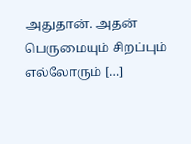அதுதான். அதன் பெருமையும் சிறப்பும் எல்லோரும் […]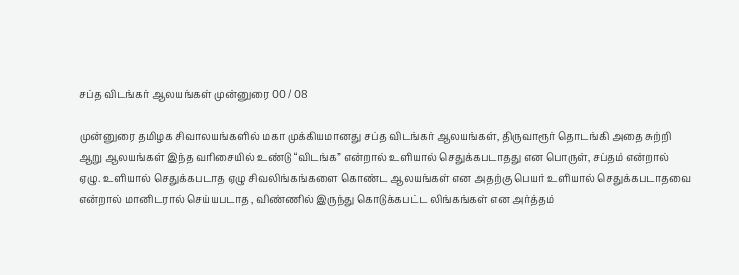சப்த விடங்கர் ஆலயங்கள் முன்னுரை 00 / 08

முன்னுரை தமிழக சிவாலயங்களில் மகா முக்கியமானது சப்த விடங்கர் ஆலயங்கள், திருவாரூர் தொடங்கி அதை சுற்றி ஆறு ஆலயங்கள் இந்த வரிசையில் உண்டு “விடங்க” என்றால் உளியால் செதுக்கபடாதது என பொருள், சப்தம் என்றால் ஏழு. உளியால் செதுக்கபடாத ஏழு சிவலிங்கங்களை கொண்ட ஆலயங்கள் என அதற்கு பெயர் உளியால் செதுக்கபடாதவை என்றால் மானிடரால் செய்யபடாத , விண்ணில் இருந்து கொடுக்கபட்ட லிங்கங்கள் என அர்த்தம்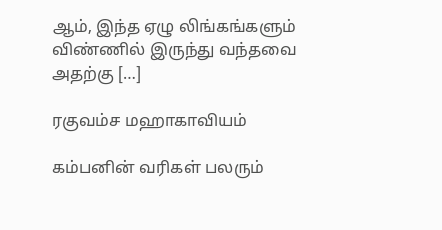ஆம், இந்த ஏழு லிங்கங்களும் விண்ணில் இருந்து வந்தவை அதற்கு […]

ரகுவம்ச மஹாகாவியம்

கம்பனின் வரிகள் பலரும்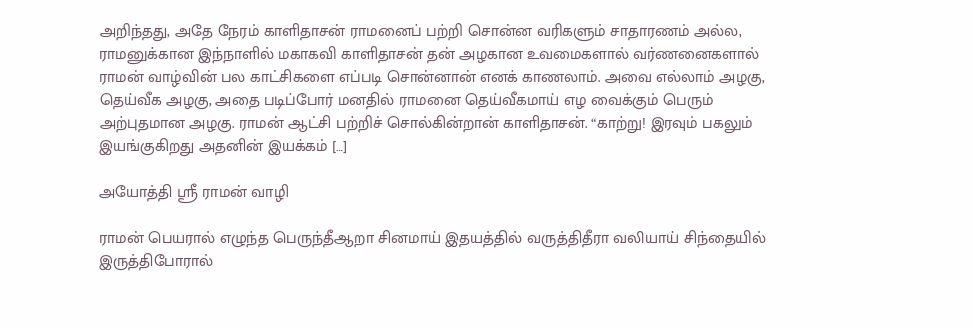அறிந்தது, அதே நேரம் காளிதாசன் ராமனைப் பற்றி சொன்ன வரிகளும் சாதாரணம் அல்ல, ராமனுக்கான இந்நாளில் மகாகவி காளிதாசன் தன் அழகான உவமைகளால் வர்ணனைகளால் ராமன் வாழ்வின் பல காட்சிகளை எப்படி சொன்னான் எனக் காணலாம். அவை எல்லாம் அழகு, தெய்வீக அழகு, அதை படிப்போர் மனதில் ராமனை தெய்வீகமாய் எழ வைக்கும் பெரும் அற்புதமான அழகு. ராமன் ஆட்சி பற்றிச் சொல்கின்றான் காளிதாசன். “காற்று! இரவும்‌ பகலும்‌ இயங்குகிறது அதனின்‌ இயக்கம் […]

அயோத்தி ஸ்ரீ ராமன் வாழி

ராமன் பெயரால் எழுந்த பெருந்தீஆறா சினமாய் இதயத்தில் வருத்திதீரா வலியாய் சிந்தையில் இருத்திபோரால்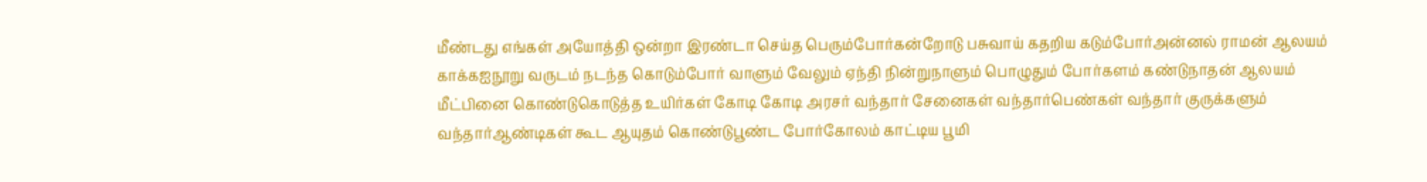மீண்டது எங்கள் அயோத்தி ஒன்றா இரண்டா செய்த பெரும்போர்கன்றோடு பசுவாய் கதறிய கடும்போர்அன்னல் ராமன் ஆலயம் காக்க‌ஐநூறு வருடம் நடந்த கொடும்போர் வாளும் வேலும் ஏந்தி நின்றுநாளும் பொழுதும் போர்களம் கண்டுநாதன் ஆலயம் மீட்பினை கொண்டுகொடுத்த உயிர்கள் கோடி கோடி அரசர் வந்தார் சேனைகள் வந்தார்பெண்கள் வந்தார் குருக்களும் வந்தார்ஆண்டிகள் கூட ஆயுதம் கொண்டுபூண்ட போர்கோலம் காட்டிய பூமி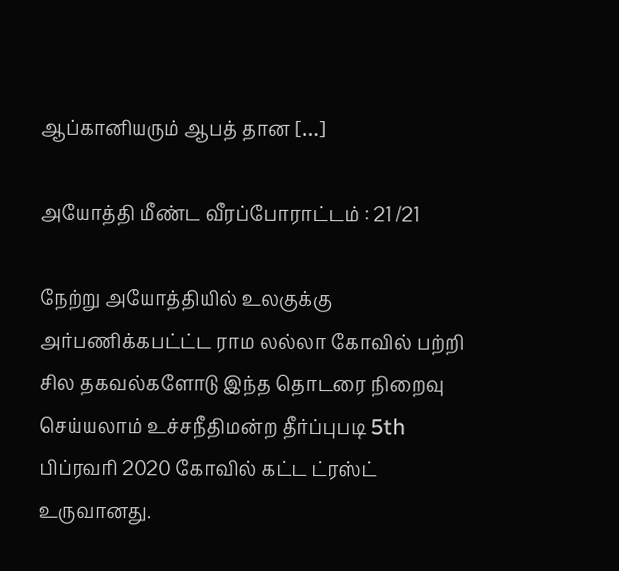ஆப்கானியரும் ஆபத் தான‌ […]

அயோத்தி மீண்ட வீரப்போராட்டம் : 21 /21

நேற்று அயோத்தியில் உலகுக்கு அர்பணிக்கபட்ட்ட ராம லல்லா கோவில் பற்றி சில தகவல்களோடு இந்த தொடரை நிறைவு செய்யலாம் உச்சநீதிமன்ற தீர்ப்புபடி 5th பிப்ரவரி 2020 கோவில் கட்ட ட்ரஸ்ட் உருவானது.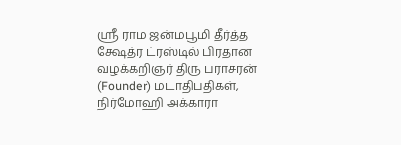ஸ்ரீ ராம ஜன்மபூமி தீர்த்த க்ஷேத்ர ட்ரஸ்டில் பிரதான வழக்கறிஞர் திரு பராசரன் (Founder) மடாதிபதிகள், நிர்மோஹி அக்காரா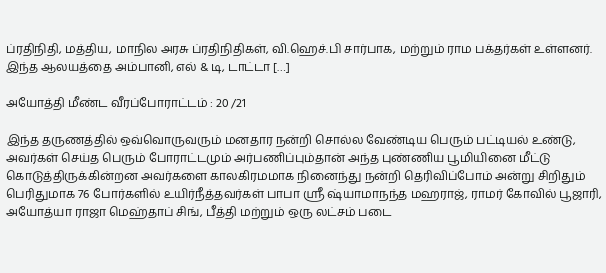ப்ரதிநிதி, மத்திய, மாநில அரசு ப்ரதிநிதிகள், வி.ஹெச்.பி சார்பாக, மற்றும் ராம பக்தர்கள் உள்ளனர். இந்த ஆலயத்தை அம்பானி, எல் & டி, டாட்டா […]

அயோத்தி மீண்ட வீரப்போராட்டம் : 20 /21

இந்த தருணத்தில் ஒவ்வொருவரும் மனதார நன்றி சொல்ல வேண்டிய பெரும் பட்டியல் உண்டு, அவர்கள் செய்த பெரும் போராட்டமும் அர்பணிப்பும்தான் அந்த புண்ணிய பூமியினை மீட்டு கொடுத்திருக்கின்றன‌ அவர்களை காலகிரமமாக நினைந்து நன்றி தெரிவிப்போம் அன்று சிறிதும் பெரிதுமாக 76 போர்களில் உயிர்நீத்தவர்கள் பாபா ஸ்ரீ ஷ்யாமாநந்த மஹராஜ், ராமர் கோவில் பூஜாரி, அயோத்யா ராஜா மெஹ்தாப் சிங், பீத்தி மற்றும் ஒரு லட்சம் படை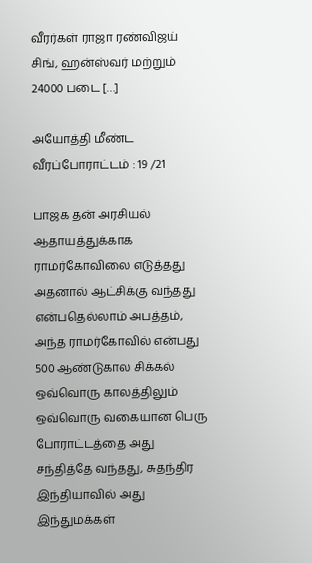வீரர்கள் ராஜா ரண்விஜய் சிங், ஹன்ஸ்வர் மற்றும் 24000 படை […]

அயோத்தி மீண்ட வீரப்போராட்டம் : 19 /21

பாஜக தன் அரசியல் ஆதாயத்துக்காக ராமர்கோவிலை எடுத்தது அதனால் ஆட்சிக்கு வந்தது என்பதெல்லாம் அபத்தம், அந்த ராமர்கோவில் என்பது 500 ஆண்டுகால சிக்கல் ஒவ்வொரு காலத்திலும் ஒவ்வொரு வகையான பெரு போராட்டத்தை அது சந்தித்தே வந்தது, சுதந்திர இந்தியாவில் அது இந்துமக்கள்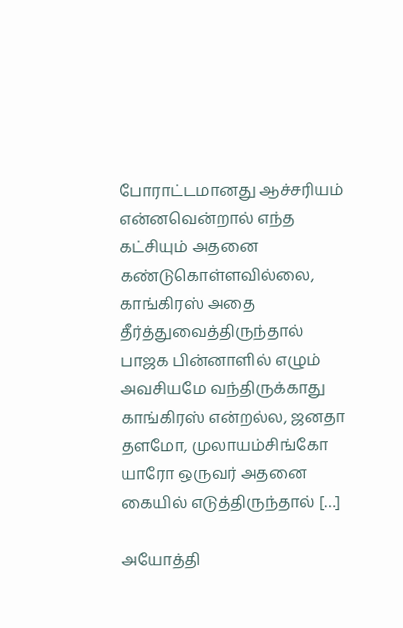போராட்டமானது ஆச்சரியம் என்னவென்றால் எந்த கட்சியும் அதனை கண்டுகொள்ளவில்லை, காங்கிரஸ் அதை தீர்த்துவைத்திருந்தால் பாஜக பின்னாளில் எழும் அவசியமே வந்திருக்காது காங்கிரஸ் என்றல்ல, ஜனதா தளமோ, முலாயம்சிங்கோ யாரோ ஒருவர் அதனை கையில் எடுத்திருந்தால் […]

அயோத்தி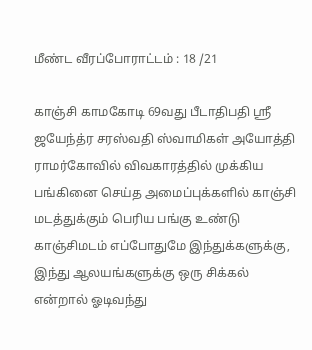மீண்ட வீரப்போராட்டம் : 18 /21

காஞ்சி காமகோடி 69வது பீடாதிபதி ஸ்ரீ ஜயேந்த்ர சரஸ்வதி ஸ்வாமிகள் அயோத்தி ராமர்கோவில் விவகாரத்தில் முக்கிய பங்கினை செய்த அமைப்புக்களில் காஞ்சி மடத்துக்கும் பெரிய பங்கு உண்டு காஞ்சிமடம் எப்போதுமே இந்துக்களுக்கு, இந்து ஆலயங்களுக்கு ஒரு சிக்கல் என்றால் ஓடிவந்து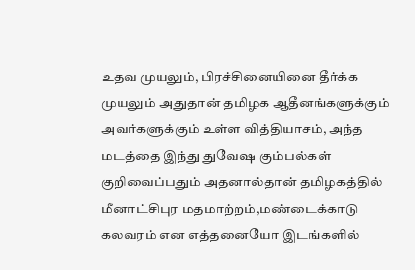உதவ முயலும், பிரச்சினையினை தீர்க்க முயலும் அதுதான் தமிழக ஆதீனங்களுக்கும் அவர்களுக்கும் உள்ள வித்தியாசம், அந்த மடத்தை இந்து துவேஷ கும்பல்கள் குறிவைப்பதும் அதனால்தான் தமிழகத்தில் மீனாட்சிபுர மதமாற்றம்,மண்டைக்காடு கலவரம் என எத்தனையோ இடங்களில்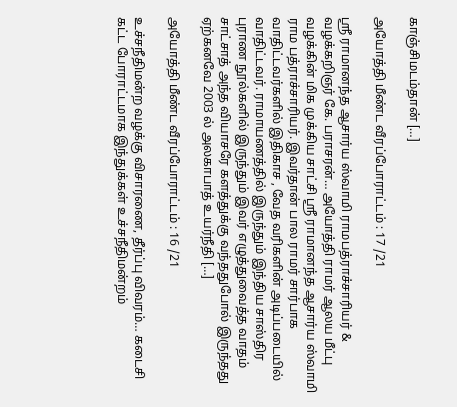காஞ்சிமடம்தான் […]

அயோத்தி மீண்ட வீரப்போராட்டம் : 17 /21

ஸ்ரீ ராமானந்த ஆசார்ய ஸ்வாமி ராமபத்ராச்சாரியர் & வழக்கறிஞர் கே. பராசரன்… அயோத்தி ராமர் ஆலய மீட்பு வழக்கின் மிக முக்கிய சாட்சி ஸ்ரீ ராமானந்த ஆசார்ய ஸ்வாமி ராம பத்ராச்சாரியர். இவர்தான் பால ராமர் சார்பாக வாதிட்டவர்களில் இதிகாச , வேத வரிகளின் அடிப்படையில் வாதிட்டவர். ராமாயணத்தில் இருந்தும் இந்திய சாஸ்திர புராண நூல்களில் இருந்தும் இவர் எழுத்துவைத்த வாதம் சாட்சாத் அந்த வியாசரே களத்துக்கு வந்ததுபோல் இருந்தது ஏற்கனவே 2003 ல் அலகாபாத் உயர்நீதி […]

அயோத்தி மீண்ட வீரப்போராட்டம் : 16 /21

உச்சநீதிமன்ற வழக்கு விசாரணை, தீர்ப்பு விவரம்… கடைசி கட்ட போராட்டமாக இந்துக்கள் உச்சநீதிமன்றம்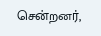சென்றனர்,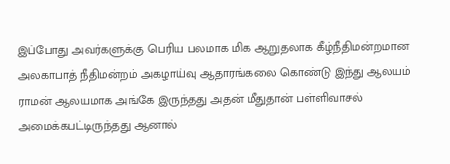இப்போது அவர்களுக்கு பெரிய பலமாக மிக ஆறுதலாக கீழ்நீதிமன்றமான அலகாபாத் நீதிமன்றம் அகழாய்வு ஆதாரங்கலை கொண்டு இந்து ஆலயம் ராமன் ஆலயமாக அங்கே இருந்தது அதன் மீதுதான் பள்ளிவாசல் அமைக்கபட்டிருந்தது ஆனால்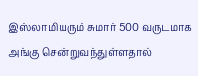இஸ்லாமியரும் சுமார் 500 வருடமாக அங்கு சென்றுவந்துள்ளதால்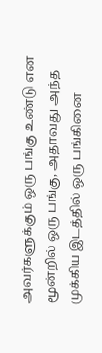அவர்களுக்கும் ஒரு பங்கு உண்டு என மூன்றில் ஒரு பங்கு, அதாவது அந்த முக்கிய இடத்தில் ஒரு பங்கினை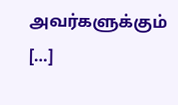அவர்களுக்கும் […]